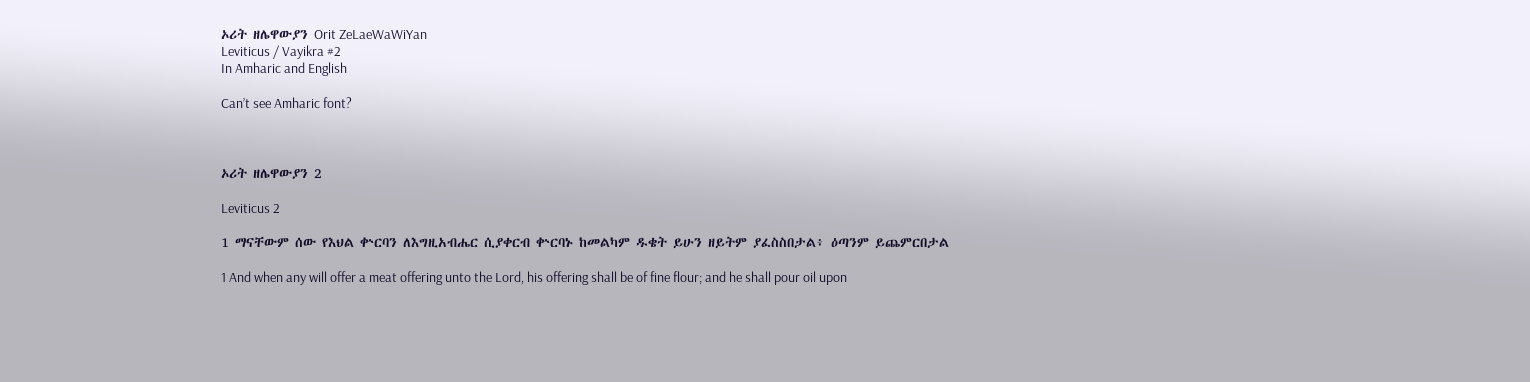ኦሪት ዘሌዋውያን Orit ZeLaeWaWiYan
Leviticus / Vayikra #2
In Amharic and English

Can’t see Amharic font?



ኦሪት ዘሌዋውያን 2

Leviticus 2

1 ማናቸውም ሰው የእህል ቍርባን ለእግዚአብሔር ሲያቀርብ ቍርባኑ ከመልካም ዱቄት ይሁን ዘይትም ያፈስስበታል፥ ዕጣንም ይጨምርበታል

1 And when any will offer a meat offering unto the Lord, his offering shall be of fine flour; and he shall pour oil upon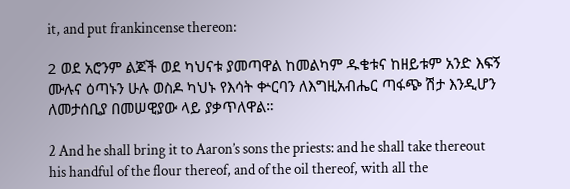it, and put frankincense thereon:

2 ወደ አሮንም ልጆች ወደ ካህናቱ ያመጣዋል ከመልካም ዱቄቱና ከዘይቱም አንድ እፍኝ ሙሉና ዕጣኑን ሁሉ ወስዶ ካህኑ የእሳት ቍርባን ለእግዚአብሔር ጣፋጭ ሽታ እንዲሆን ለመታሰቢያ በመሠዊያው ላይ ያቃጥለዋል።

2 And he shall bring it to Aaron’s sons the priests: and he shall take thereout his handful of the flour thereof, and of the oil thereof, with all the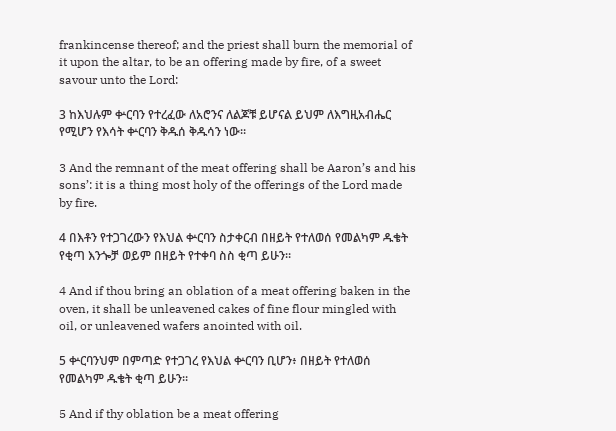frankincense thereof; and the priest shall burn the memorial of it upon the altar, to be an offering made by fire, of a sweet savour unto the Lord:

3 ከእህሉም ቍርባን የተረፈው ለአሮንና ለልጆቹ ይሆናል ይህም ለእግዚአብሔር የሚሆን የእሳት ቍርባን ቅዱሰ ቅዱሳን ነው።

3 And the remnant of the meat offering shall be Aaron’s and his sons’: it is a thing most holy of the offerings of the Lord made by fire.

4 በእቶን የተጋገረውን የእህል ቍርባን ስታቀርብ በዘይት የተለወሰ የመልካም ዱቄት የቂጣ እንጐቻ ወይም በዘይት የተቀባ ስስ ቂጣ ይሁን።

4 And if thou bring an oblation of a meat offering baken in the oven, it shall be unleavened cakes of fine flour mingled with oil, or unleavened wafers anointed with oil.

5 ቍርባንህም በምጣድ የተጋገረ የእህል ቍርባን ቢሆን፥ በዘይት የተለወሰ የመልካም ዱቄት ቂጣ ይሁን።

5 And if thy oblation be a meat offering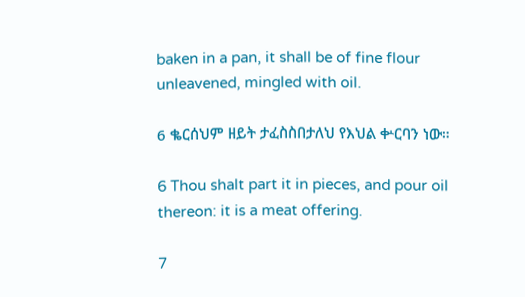baken in a pan, it shall be of fine flour unleavened, mingled with oil.

6 ቈርሰህም ዘይት ታፈስስበታለህ የእህል ቍርባን ነው።

6 Thou shalt part it in pieces, and pour oil thereon: it is a meat offering.

7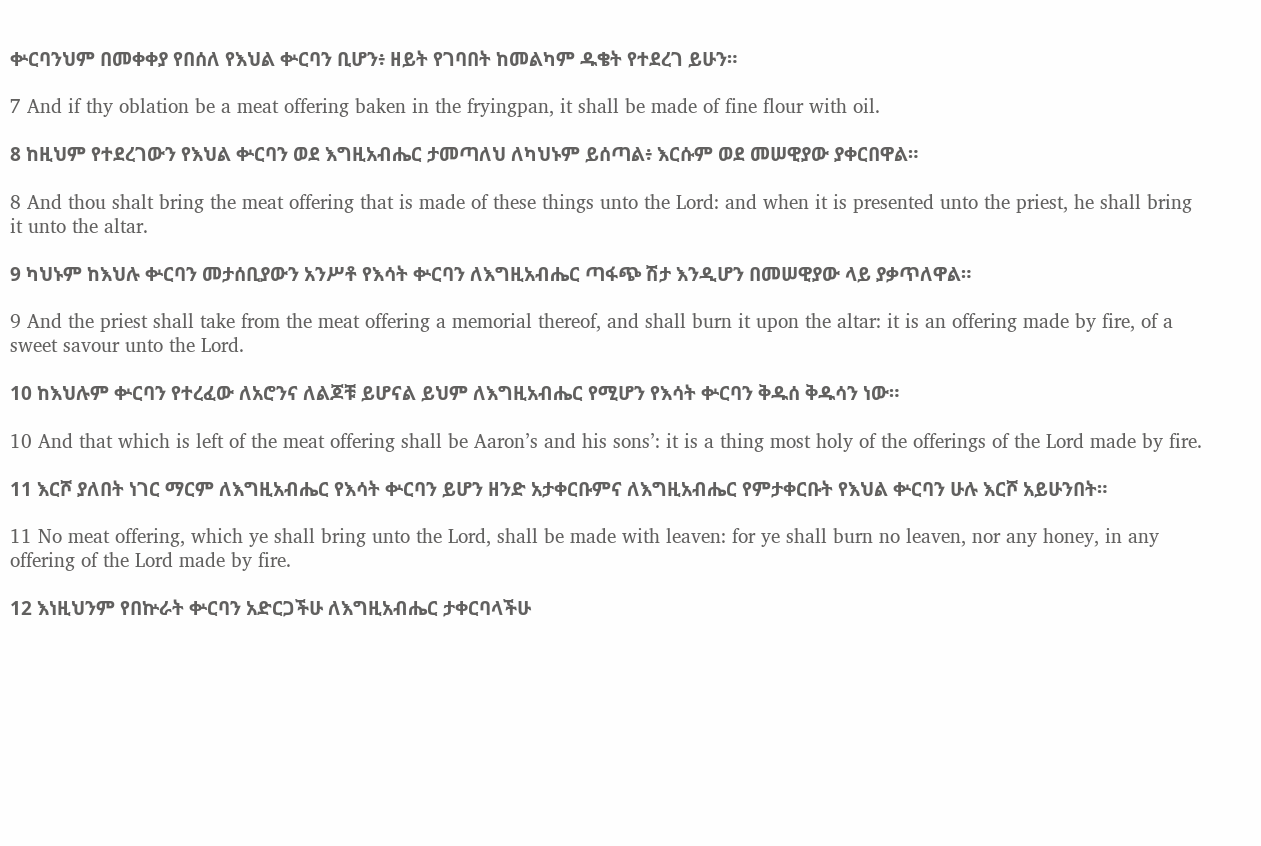ቍርባንህም በመቀቀያ የበሰለ የእህል ቍርባን ቢሆን፥ ዘይት የገባበት ከመልካም ዱቄት የተደረገ ይሁን።

7 And if thy oblation be a meat offering baken in the fryingpan, it shall be made of fine flour with oil.

8 ከዚህም የተደረገውን የእህል ቍርባን ወደ እግዚአብሔር ታመጣለህ ለካህኑም ይሰጣል፥ እርሱም ወደ መሠዊያው ያቀርበዋል።

8 And thou shalt bring the meat offering that is made of these things unto the Lord: and when it is presented unto the priest, he shall bring it unto the altar.

9 ካህኑም ከእህሉ ቍርባን መታሰቢያውን አንሥቶ የእሳት ቍርባን ለእግዚአብሔር ጣፋጭ ሽታ እንዲሆን በመሠዊያው ላይ ያቃጥለዋል።

9 And the priest shall take from the meat offering a memorial thereof, and shall burn it upon the altar: it is an offering made by fire, of a sweet savour unto the Lord.

10 ከእህሉም ቍርባን የተረፈው ለአሮንና ለልጆቹ ይሆናል ይህም ለእግዚአብሔር የሚሆን የእሳት ቍርባን ቅዱሰ ቅዱሳን ነው።

10 And that which is left of the meat offering shall be Aaron’s and his sons’: it is a thing most holy of the offerings of the Lord made by fire.

11 እርሾ ያለበት ነገር ማርም ለእግዚአብሔር የእሳት ቍርባን ይሆን ዘንድ አታቀርቡምና ለእግዚአብሔር የምታቀርቡት የእህል ቍርባን ሁሉ እርሾ አይሁንበት።

11 No meat offering, which ye shall bring unto the Lord, shall be made with leaven: for ye shall burn no leaven, nor any honey, in any offering of the Lord made by fire.

12 እነዚህንም የበኵራት ቍርባን አድርጋችሁ ለእግዚአብሔር ታቀርባላችሁ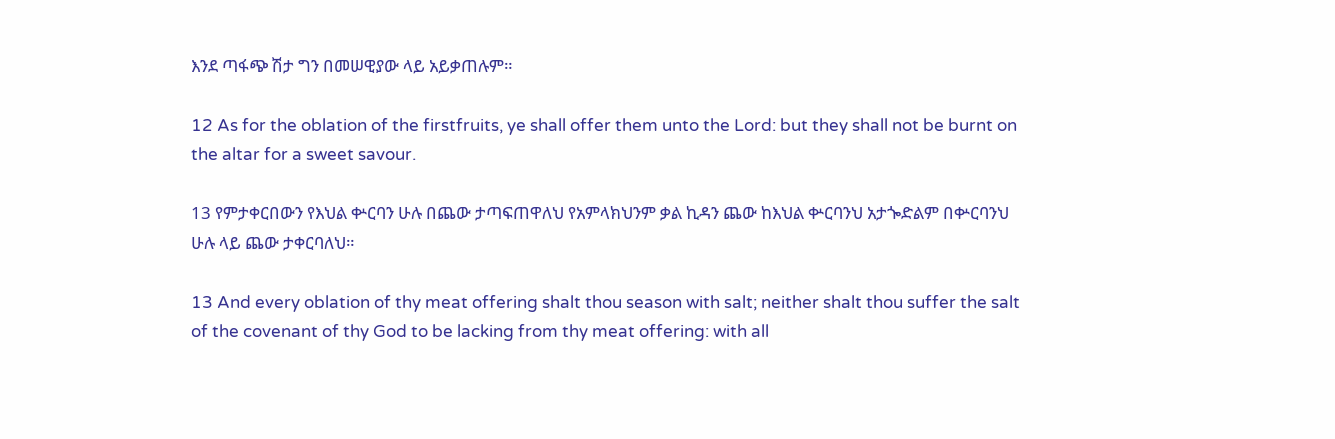እንደ ጣፋጭ ሽታ ግን በመሠዊያው ላይ አይቃጠሉም።

12 As for the oblation of the firstfruits, ye shall offer them unto the Lord: but they shall not be burnt on the altar for a sweet savour.

13 የምታቀርበውን የእህል ቍርባን ሁሉ በጨው ታጣፍጠዋለህ የአምላክህንም ቃል ኪዳን ጨው ከእህል ቍርባንህ አታጐድልም በቍርባንህ ሁሉ ላይ ጨው ታቀርባለህ።

13 And every oblation of thy meat offering shalt thou season with salt; neither shalt thou suffer the salt of the covenant of thy God to be lacking from thy meat offering: with all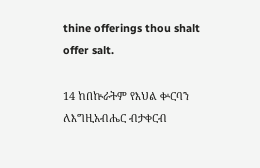thine offerings thou shalt offer salt.

14 ከበኵራትም የእህል ቍርባን ለእግዚአብሔር ብታቀርብ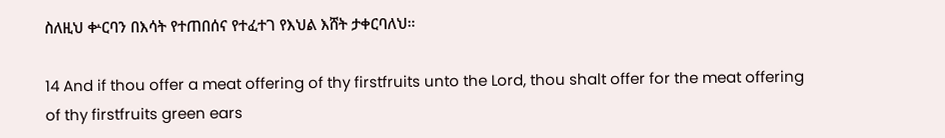ስለዚህ ቍርባን በእሳት የተጠበሰና የተፈተገ የእህል እሸት ታቀርባለህ።

14 And if thou offer a meat offering of thy firstfruits unto the Lord, thou shalt offer for the meat offering of thy firstfruits green ears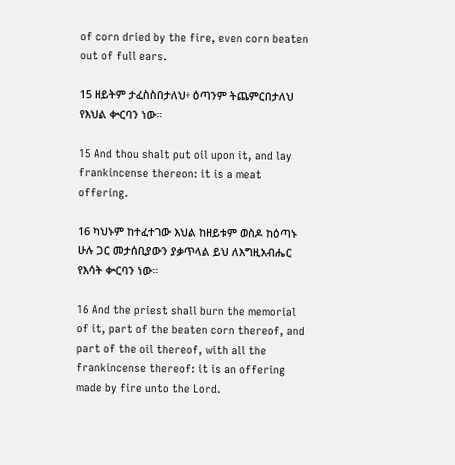of corn dried by the fire, even corn beaten out of full ears.

15 ዘይትም ታፈስስበታለህ፥ ዕጣንም ትጨምርበታለህ የእህል ቍርባን ነው።

15 And thou shalt put oil upon it, and lay frankincense thereon: it is a meat offering.

16 ካህኑም ከተፈተገው እህል ከዘይቱም ወስዶ ከዕጣኑ ሁሉ ጋር መታሰቢያውን ያቃጥላል ይህ ለእግዚአብሔር የእሳት ቍርባን ነው።

16 And the priest shall burn the memorial of it, part of the beaten corn thereof, and part of the oil thereof, with all the frankincense thereof: it is an offering made by fire unto the Lord.